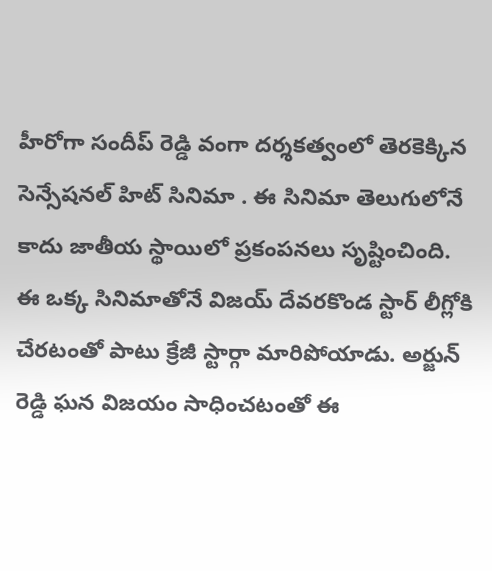హీరోగా సందీప్ రెడ్డి వంగా దర్శకత్వంలో తెరకెక్కిన సెన్సేషనల్ హిట్ సినిమా . ఈ సినిమా తెలుగులోనే కాదు జాతీయ స్థాయిలో ప్రకంపనలు సృష్టించింది. ఈ ఒక్క సినిమాతోనే విజయ్ దేవరకొండ స్టార్ లీగ్లోకి చేరటంతో పాటు క్రేజీ స్టార్గా మారిపోయాడు. అర్జున్ రెడ్డి ఘన విజయం సాధించటంతో ఈ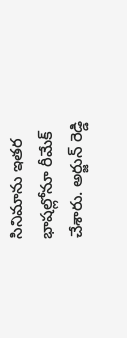సినిమాను ఇతర భాషల్లోనూ రీమేక్ చేశారు. అర్జున్ రెడ్డి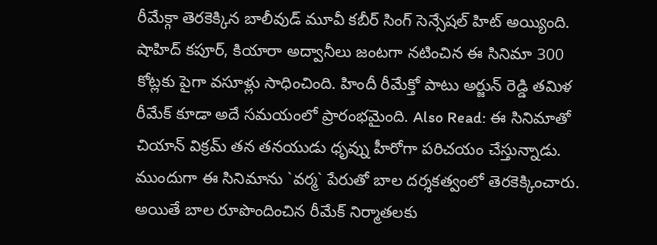రీమేక్గా తెరకెక్కిన బాలీవుడ్ మూవీ కబీర్ సింగ్ సెన్సేషల్ హిట్ అయ్యింది. షాహిద్ కపూర్, కియారా అద్వానీలు జంటగా నటించిన ఈ సినిమా 300 కోట్లకు పైగా వసూళ్లు సాధించింది. హిందీ రీమేక్తో పాటు అర్జున్ రెడ్డి తమిళ రీమేక్ కూడా అదే సమయంలో ప్రారంభమైంది. Also Read: ఈ సినిమాతో చియాన్ విక్రమ్ తన తనయుడు ధృవ్ను హీరోగా పరిచయం చేస్తున్నాడు. ముందుగా ఈ సినిమాను `వర్మ` పేరుతో బాల దర్శకత్వంలో తెరకెక్కించారు. అయితే బాల రూపొందించిన రీమేక్ నిర్మాతలకు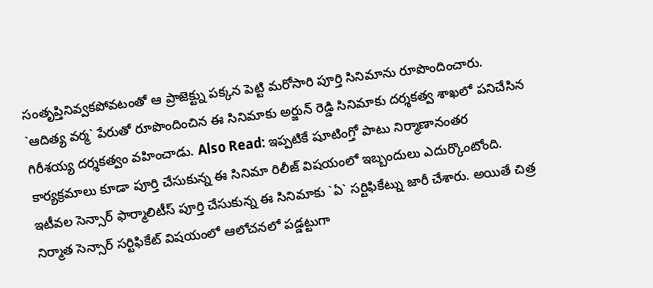సంతృప్తినివ్వకపోవటంతో ఆ ప్రాజెక్ట్ను పక్కన పెట్టి మరోసారి పూర్తి సినిమాను రూపొందించారు. `ఆదిత్య వర్మ` పేరుతో రూపొందించిన ఈ సినిమాకు అర్జున్ రెడ్డి సినిమాకు దర్శకత్వ శాఖలో పనిచేసిన గిరీశయ్య దర్శకత్వం వహించాడు. Also Read: ఇప్పటికే షూటింగ్తో పాటు నిర్మాణానంతర కార్యక్రమాలు కూడా పూర్తి చేసుకున్న ఈ సినిమా రిలీజ్ విషయంలో ఇబ్బందులు ఎదుర్కొంటోంది. ఇటీవల సెన్సార్ ఫార్మాలిటీస్ పూర్తి చేసుకున్న ఈ సినిమాకు `ఏ` సర్టిఫికేట్ను జారీ చేశారు. అయితే చిత్ర నిర్మాత సెన్సార్ సర్టిఫికేట్ విషయంలో ఆలోచనలో పడ్డట్టుగా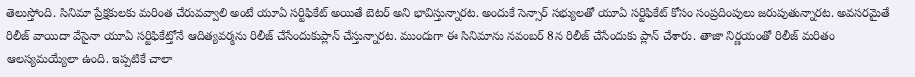తెలుస్తోంది. సినిమా ప్రేక్షకులకు మరింత చేరువవ్వాలి అంటే యూఏ సర్టిఫికేట్ అయితే బెటర్ అని భావిస్తున్నారట. అందుకే సెన్సార్ సభ్యులతో యూఏ సర్టిఫికేట్ కోసం సంప్రదింపులు జరుపుతున్నారట. అవసరమైతే రిలీజ్ వాయిదా వేసైనా యూఏ సర్టిఫికేట్తోనే ఆదిత్యవర్మను రిలీజ్ చేసేందుకుప్లాన్ చేస్తున్నారట. ముందుగా ఈ సినిమాను నవంబర్ 8న రిలీజ్ చేసేందుకు ప్లాన్ చేశారు. తాజా నిర్ణయంతో రిలీజ్ మరితం ఆలస్యమయ్యేలా ఉంది. ఇప్పటికే చాలా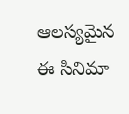ఆలస్యమైన ఈ సినిమా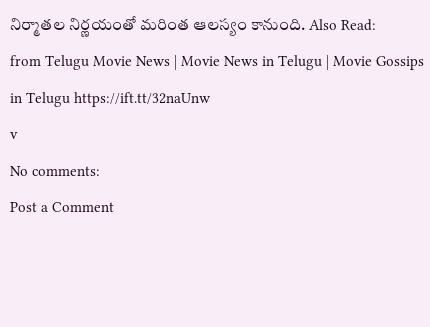నిర్మాతల నిర్ణయంతో మరింత ఆలస్యం కానుంది. Also Read:
from Telugu Movie News | Movie News in Telugu | Movie Gossips in Telugu https://ift.tt/32naUnw
v
No comments:
Post a Comment